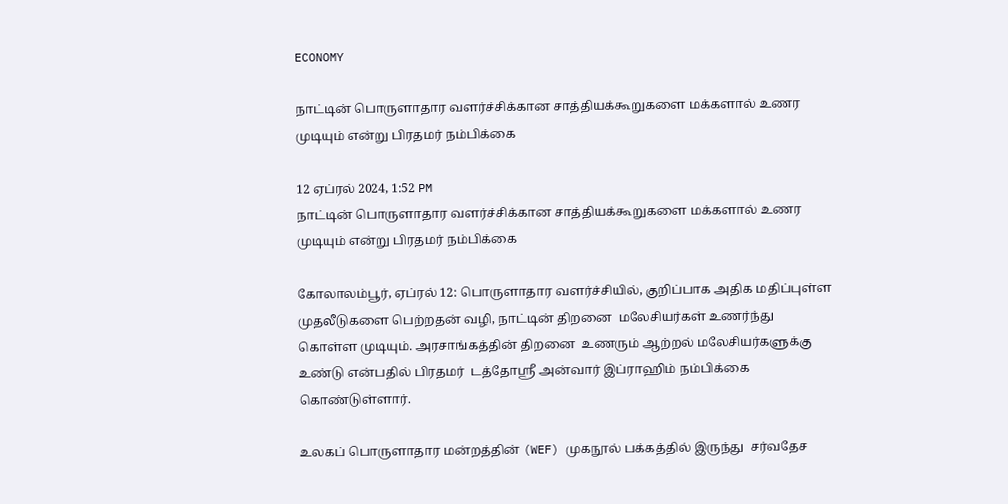ECONOMY

நாட்டின் பொருளாதார வளர்ச்சிக்கான சாத்தியக்கூறுகளை மக்களால் உணர முடியும் என்று பிரதமர் நம்பிக்கை

12 ஏப்ரல் 2024, 1:52 PM
நாட்டின் பொருளாதார வளர்ச்சிக்கான சாத்தியக்கூறுகளை மக்களால் உணர முடியும் என்று பிரதமர் நம்பிக்கை

கோலாலம்பூர், ஏப்ரல் 12: பொருளாதார வளர்ச்சியில், குறிப்பாக அதிக மதிப்புள்ள முதலீடுகளை பெற்றதன் வழி, நாட்டின் திறனை  மலேசியர்கள் உணர்ந்து கொள்ள முடியும். அரசாங்கத்தின் திறனை  உணரும் ஆற்றல் மலேசியர்களுக்கு உண்டு என்பதில் பிரதமர்  டத்தோஸ்ரீ அன்வார் இப்ராஹிம் நம்பிக்கை கொண்டுள்ளார்.

உலகப் பொருளாதார மன்றத்தின் (WEF) முகநூல் பக்கத்தில் இருந்து  சர்வதேச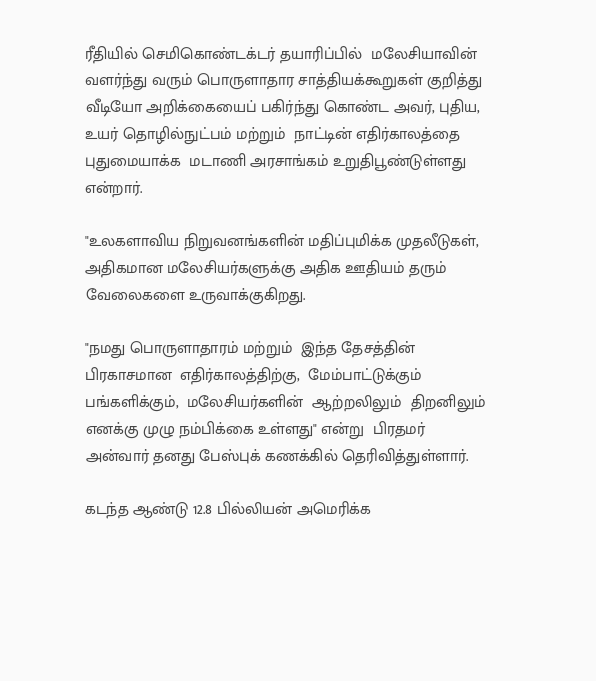ரீதியில் செமிகொண்டக்டர் தயாரிப்பில்  மலேசியாவின் வளர்ந்து வரும் பொருளாதார சாத்தியக்கூறுகள் குறித்து வீடியோ அறிக்கையைப் பகிர்ந்து கொண்ட அவர், புதிய, உயர் தொழில்நுட்பம் மற்றும்  நாட்டின் எதிர்காலத்தை புதுமையாக்க  மடாணி அரசாங்கம் உறுதிபூண்டுள்ளது என்றார்.

"உலகளாவிய நிறுவனங்களின் மதிப்புமிக்க முதலீடுகள்,  அதிகமான மலேசியர்களுக்கு அதிக ஊதியம் தரும் வேலைகளை உருவாக்குகிறது.

"நமது பொருளாதாரம் மற்றும்  இந்த தேசத்தின் பிரகாசமான  எதிர்காலத்திற்கு,  மேம்பாட்டுக்கும் பங்களிக்கும்,  மலேசியர்களின்  ஆற்றலிலும்  திறனிலும் எனக்கு முழு நம்பிக்கை உள்ளது" என்று  பிரதமர் அன்வார் தனது பேஸ்புக் கணக்கில் தெரிவித்துள்ளார்.

கடந்த ஆண்டு 12.8 பில்லியன் அமெரிக்க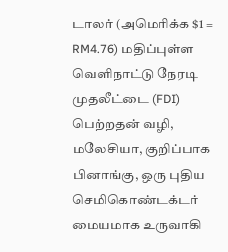டாலர் (அமெரிக்க $1 = RM4.76) மதிப்புள்ள வெளிநாட்டு நேரடி முதலீட்டை (FDI) பெற்றதன் வழி, மலேசியா, குறிப்பாக பினாங்கு, ஒரு புதிய செமிகொண்டக்டர்  மையமாக உருவாகி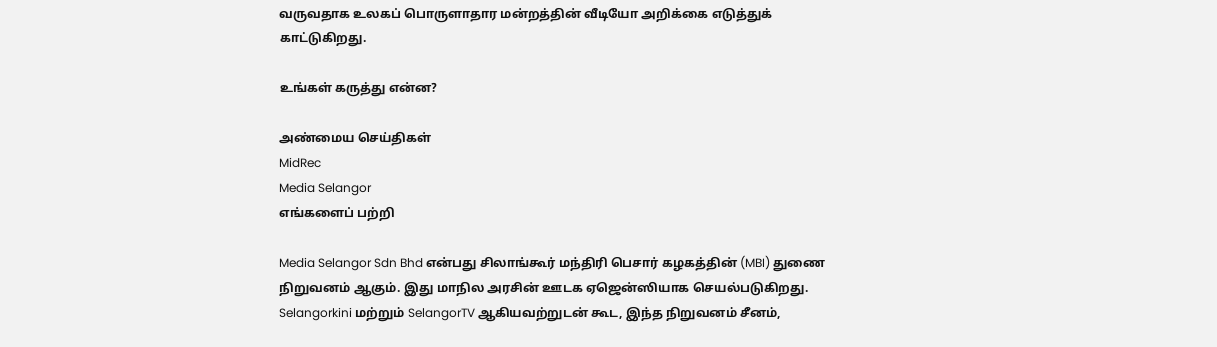வருவதாக உலகப் பொருளாதார மன்றத்தின் வீடியோ அறிக்கை எடுத்துக் காட்டுகிறது.

உங்கள் கருத்து என்ன?

அண்மைய செய்திகள்
MidRec
Media Selangor
எங்களைப் பற்றி

Media Selangor Sdn Bhd என்பது சிலாங்கூர் மந்திரி பெசார் கழகத்தின் (MBI) துணை நிறுவனம் ஆகும். இது மாநில அரசின் ஊடக ஏஜென்ஸியாக செயல்படுகிறது. Selangorkini மற்றும் SelangorTV ஆகியவற்றுடன் கூட, இந்த நிறுவனம் சீனம்,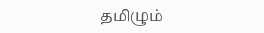தமிழும்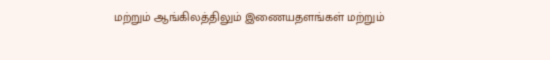மற்றும் ஆங்கிலத்திலும் இணையதளங்கள் மற்றும்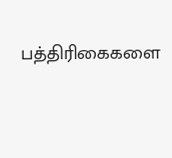பத்திரிகைகளை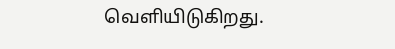வெளியிடுகிறது.